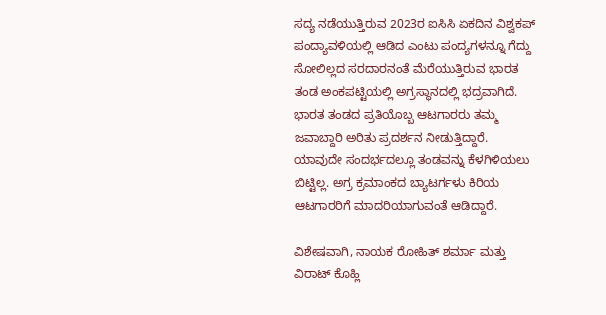ಸದ್ಯ ನಡೆಯುತ್ತಿರುವ 2023ರ ಐಸಿಸಿ ಏಕದಿನ ವಿಶ್ವಕಪ್ ಪಂದ್ಯಾವಳಿಯಲ್ಲಿ ಆಡಿದ ಎಂಟು ಪಂದ್ಯಗಳನ್ನೂ ಗೆದ್ದು ಸೋಲಿಲ್ಲದ ಸರದಾರನಂತೆ ಮೆರೆಯುತ್ತಿರುವ ಭಾರತ ತಂಡ ಅಂಕಪಟ್ಟಿಯಲ್ಲಿ ಅಗ್ರಸ್ಥಾನದಲ್ಲಿ ಭದ್ರವಾಗಿದೆ.
ಭಾರತ ತಂಡದ ಪ್ರತಿಯೊಬ್ಬ ಆಟಗಾರರು ತಮ್ಮ ಜವಾಬ್ದಾರಿ ಅರಿತು ಪ್ರದರ್ಶನ ನೀಡುತ್ತಿದ್ದಾರೆ. ಯಾವುದೇ ಸಂದರ್ಭದಲ್ಲೂ ತಂಡವನ್ನು ಕೆಳಗಿಳಿಯಲು ಬಿಟ್ಟಿಲ್ಲ. ಅಗ್ರ ಕ್ರಮಾಂಕದ ಬ್ಯಾಟರ್ಗಳು ಕಿರಿಯ ಆಟಗಾರರಿಗೆ ಮಾದರಿಯಾಗುವಂತೆ ಆಡಿದ್ದಾರೆ.

ವಿಶೇಷವಾಗಿ, ನಾಯಕ ರೋಹಿತ್ ಶರ್ಮಾ ಮತ್ತು ವಿರಾಟ್ ಕೊಹ್ಲಿ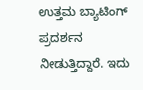ಉತ್ತಮ ಬ್ಯಾಟಿಂಗ್ ಪ್ರದರ್ಶನ ನೀಡುತ್ತಿದ್ದಾರೆ. ಇದು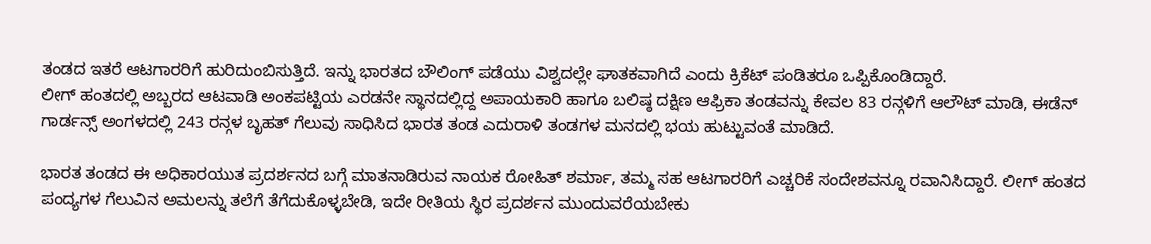ತಂಡದ ಇತರೆ ಆಟಗಾರರಿಗೆ ಹುರಿದುಂಬಿಸುತ್ತಿದೆ. ಇನ್ನು ಭಾರತದ ಬೌಲಿಂಗ್ ಪಡೆಯು ವಿಶ್ವದಲ್ಲೇ ಘಾತಕವಾಗಿದೆ ಎಂದು ಕ್ರಿಕೆಟ್ ಪಂಡಿತರೂ ಒಪ್ಪಿಕೊಂಡಿದ್ದಾರೆ.
ಲೀಗ್ ಹಂತದಲ್ಲಿ ಅಬ್ಬರದ ಆಟವಾಡಿ ಅಂಕಪಟ್ಟಿಯ ಎರಡನೇ ಸ್ಥಾನದಲ್ಲಿದ್ದ ಅಪಾಯಕಾರಿ ಹಾಗೂ ಬಲಿಷ್ಠ ದಕ್ಷಿಣ ಆಫ್ರಿಕಾ ತಂಡವನ್ನು ಕೇವಲ 83 ರನ್ಗಳಿಗೆ ಆಲೌಟ್ ಮಾಡಿ, ಈಡೆನ್ ಗಾರ್ಡನ್ಸ್ ಅಂಗಳದಲ್ಲಿ 243 ರನ್ಗಳ ಬೃಹತ್ ಗೆಲುವು ಸಾಧಿಸಿದ ಭಾರತ ತಂಡ ಎದುರಾಳಿ ತಂಡಗಳ ಮನದಲ್ಲಿ ಭಯ ಹುಟ್ಟುವಂತೆ ಮಾಡಿದೆ.

ಭಾರತ ತಂಡದ ಈ ಅಧಿಕಾರಯುತ ಪ್ರದರ್ಶನದ ಬಗ್ಗೆ ಮಾತನಾಡಿರುವ ನಾಯಕ ರೋಹಿತ್ ಶರ್ಮಾ, ತಮ್ಮ ಸಹ ಆಟಗಾರರಿಗೆ ಎಚ್ಚರಿಕೆ ಸಂದೇಶವನ್ನೂ ರವಾನಿಸಿದ್ದಾರೆ. ಲೀಗ್ ಹಂತದ ಪಂದ್ಯಗಳ ಗೆಲುವಿನ ಅಮಲನ್ನು ತಲೆಗೆ ತೆಗೆದುಕೊಳ್ಳಬೇಡಿ, ಇದೇ ರೀತಿಯ ಸ್ಥಿರ ಪ್ರದರ್ಶನ ಮುಂದುವರೆಯಬೇಕು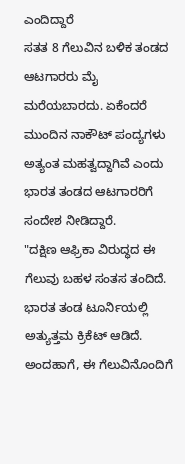ಎಂದಿದ್ದಾರೆ
ಸತತ 8 ಗೆಲುವಿನ ಬಳಿಕ ತಂಡದ ಆಟಗಾರರು ಮೈ ಮರೆಯಬಾರದು. ಏಕೆಂದರೆ ಮುಂದಿನ ನಾಕೌಟ್ ಪಂದ್ಯಗಳು ಅತ್ಯಂತ ಮಹತ್ವದ್ದಾಗಿವೆ ಎಂದು ಭಾರತ ತಂಡದ ಆಟಗಾರರಿಗೆ ಸಂದೇಶ ನೀಡಿದ್ದಾರೆ.
"ದಕ್ಷಿಣ ಆಫ್ರಿಕಾ ವಿರುದ್ಧದ ಈ ಗೆಲುವು ಬಹಳ ಸಂತಸ ತಂದಿದೆ. ಭಾರತ ತಂಡ ಟೂರ್ನಿಯಲ್ಲಿ ಅತ್ಯುತ್ತಮ ಕ್ರಿಕೆಟ್ ಆಡಿದೆ. ಅಂದಹಾಗೆ, ಈ ಗೆಲುವಿನೊಂದಿಗೆ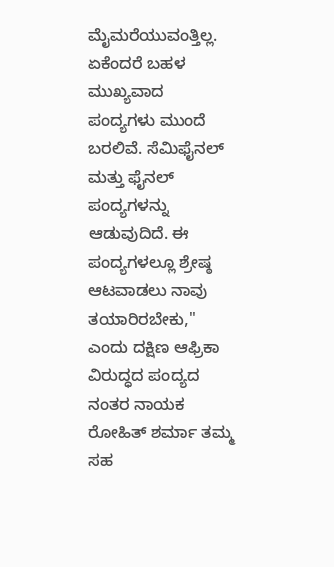ಮೈಮರೆಯುವಂತ್ತಿಲ್ಲ. ಏಕೆಂದರೆ ಬಹಳ ಮುಖ್ಯವಾದ ಪಂದ್ಯಗಳು ಮುಂದೆ ಬರಲಿವೆ. ಸೆಮಿಫೈನಲ್ ಮತ್ತು ಫೈನಲ್ ಪಂದ್ಯಗಳನ್ನು ಆಡುವುದಿದೆ. ಈ ಪಂದ್ಯಗಳಲ್ಲೂ ಶ್ರೇಷ್ಠ ಆಟವಾಡಲು ನಾವು ತಯಾರಿರಬೇಕು," ಎಂದು ದಕ್ಷಿಣ ಆಫ್ರಿಕಾ ವಿರುದ್ಧದ ಪಂದ್ಯದ ನಂತರ ನಾಯಕ ರೋಹಿತ್ ಶರ್ಮಾ ತಮ್ಮ ಸಹ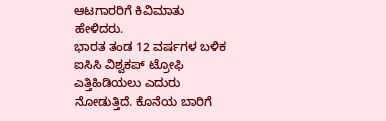ಆಟಗಾರರಿಗೆ ಕಿವಿಮಾತು ಹೇಳಿದರು.
ಭಾರತ ತಂಡ 12 ವರ್ಷಗಳ ಬಳಿಕ ಐಸಿಸಿ ವಿಶ್ವಕಪ್ ಟ್ರೋಫಿ ಎತ್ತಿಹಿಡಿಯಲು ಎದುರು ನೋಡುತ್ತಿದೆ. ಕೊನೆಯ ಬಾರಿಗೆ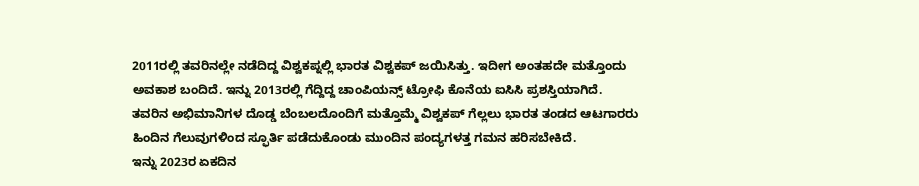2011ರಲ್ಲಿ ತವರಿನಲ್ಲೇ ನಡೆದಿದ್ದ ವಿಶ್ವಕಪ್ನಲ್ಲಿ ಭಾರತ ವಿಶ್ವಕಪ್ ಜಯಿಸಿತ್ತು. ಇದೀಗ ಅಂತಹದೇ ಮತ್ತೊಂದು ಅವಕಾಶ ಬಂದಿದೆ. ಇನ್ನು 2013ರಲ್ಲಿ ಗೆದ್ದಿದ್ದ ಚಾಂಪಿಯನ್ಸ್ ಟ್ರೋಫಿ ಕೊನೆಯ ಐಸಿಸಿ ಪ್ರಶಸ್ತಿಯಾಗಿದೆ.
ತವರಿನ ಅಭಿಮಾನಿಗಳ ದೊಡ್ಡ ಬೆಂಬಲದೊಂದಿಗೆ ಮತ್ತೊಮ್ಮೆ ವಿಶ್ವಕಪ್ ಗೆಲ್ಲಲು ಭಾರತ ತಂಡದ ಆಟಗಾರರು ಹಿಂದಿನ ಗೆಲುವುಗಳಿಂದ ಸ್ಫೂರ್ತಿ ಪಡೆದುಕೊಂಡು ಮುಂದಿನ ಪಂದ್ಯಗಳತ್ತ ಗಮನ ಹರಿಸಬೇಕಿದೆ.
ಇನ್ನು 2023ರ ಏಕದಿನ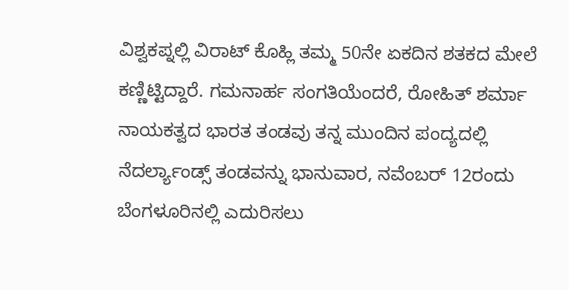ವಿಶ್ವಕಪ್ನಲ್ಲಿ ವಿರಾಟ್ ಕೊಹ್ಲಿ ತಮ್ಮ 50ನೇ ಏಕದಿನ ಶತಕದ ಮೇಲೆ ಕಣ್ಣಿಟ್ಟಿದ್ದಾರೆ. ಗಮನಾರ್ಹ ಸಂಗತಿಯೆಂದರೆ, ರೋಹಿತ್ ಶರ್ಮಾ ನಾಯಕತ್ವದ ಭಾರತ ತಂಡವು ತನ್ನ ಮುಂದಿನ ಪಂದ್ಯದಲ್ಲಿ ನೆದರ್ಲ್ಯಾಂಡ್ಸ್ ತಂಡವನ್ನು ಭಾನುವಾರ, ನವೆಂಬರ್ 12ರಂದು ಬೆಂಗಳೂರಿನಲ್ಲಿ ಎದುರಿಸಲು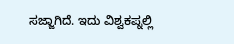ಸಜ್ಜಾಗಿದೆ. ಇದು ವಿಶ್ವಕಪ್ನಲ್ಲಿ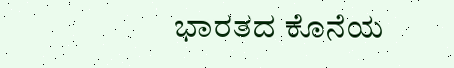ಭಾರತದ ಕೊನೆಯ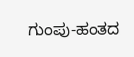ಗುಂಪು-ಹಂತದ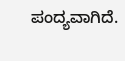ಪಂದ್ಯವಾಗಿದೆ.